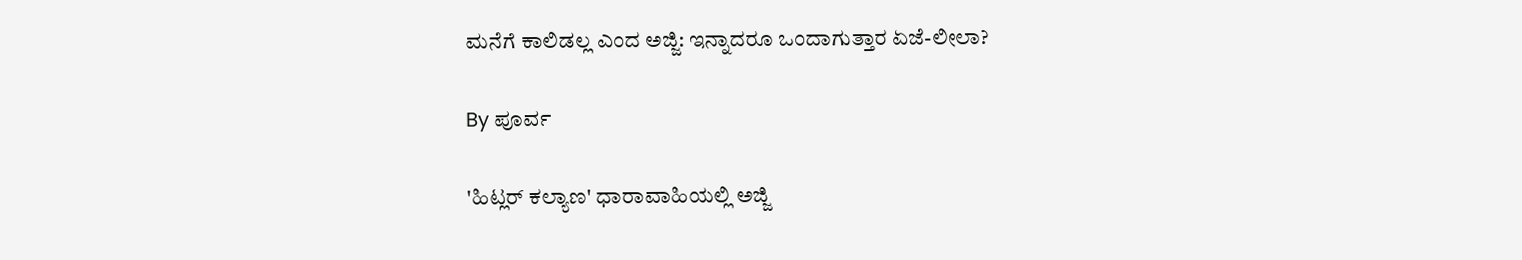ಮನೆಗೆ ಕಾಲಿಡಲ್ಲ ಎಂದ ಅಜ್ಜಿ: ಇನ್ನಾದರೂ ಒಂದಾಗುತ್ತಾರ ಏಜೆ-ಲೀಲಾ?

By ಪೂರ್ವ

'ಹಿಟ್ಲರ್ ಕಲ್ಯಾಣ' ಧಾರಾವಾಹಿಯಲ್ಲಿ ಅಜ್ಜಿ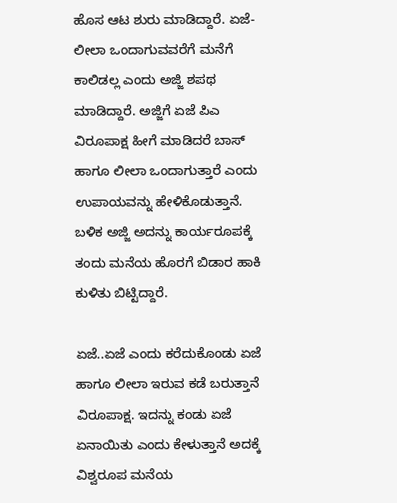ಹೊಸ ಆಟ ಶುರು ಮಾಡಿದ್ದಾರೆ. ಏಜೆ-ಲೀಲಾ ಒಂದಾಗುವವರೆಗೆ ಮನೆಗೆ ಕಾಲಿಡಲ್ಲ ಎಂದು ಅಜ್ಜಿ ಶಪಥ ಮಾಡಿದ್ದಾರೆ. ಅಜ್ಜಿಗೆ ಏಜೆ ಪಿಎ ವಿರೂಪಾಕ್ಷ ಹೀಗೆ ಮಾಡಿದರೆ ಬಾಸ್ ಹಾಗೂ ಲೀಲಾ ಒಂದಾಗುತ್ತಾರೆ ಎಂದು ಉಪಾಯವನ್ನು ಹೇಳಿಕೊಡುತ್ತಾನೆ. ಬಳಿಕ ಅಜ್ಜಿ ಅದನ್ನು ಕಾರ್ಯರೂಪಕ್ಕೆ ತಂದು ಮನೆಯ ಹೊರಗೆ ಬಿಡಾರ ಹಾಕಿ ಕುಳಿತು ಬಿಟ್ಟಿದ್ದಾರೆ.

ಏಜೆ..ಏಜೆ ಎಂದು ಕರೆದುಕೊಂಡು ಏಜೆ ಹಾಗೂ ಲೀಲಾ ಇರುವ ಕಡೆ ಬರುತ್ತಾನೆ ವಿರೂಪಾಕ್ಷ. ಇದನ್ನು ಕಂಡು ಏಜೆ ಏನಾಯಿತು ಎಂದು ಕೇಳುತ್ತಾನೆ ಅದಕ್ಕೆ ವಿಶ್ವರೂಪ ಮನೆಯ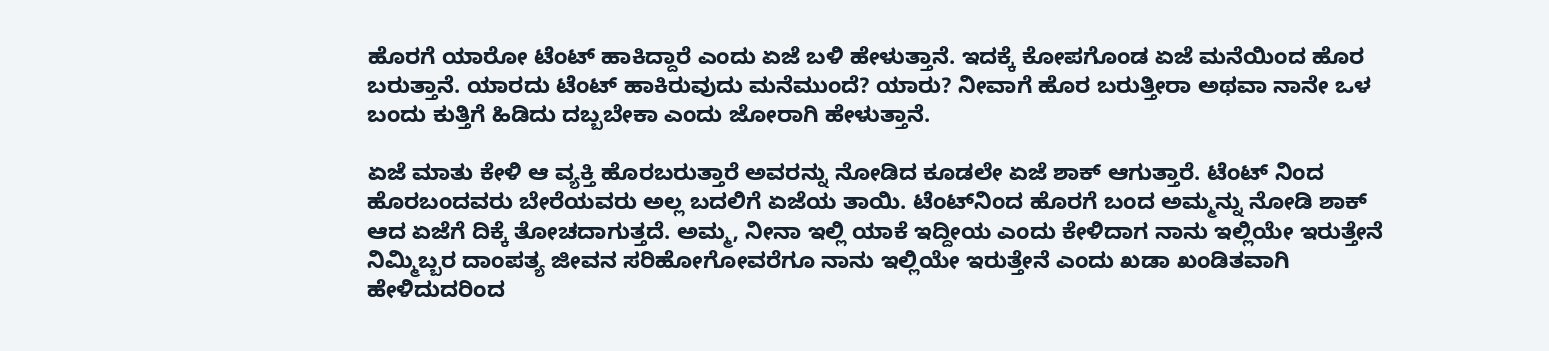ಹೊರಗೆ ಯಾರೋ ಟೆಂಟ್ ಹಾಕಿದ್ದಾರೆ ಎಂದು ಏಜೆ ಬಳಿ ಹೇಳುತ್ತಾನೆ. ಇದಕ್ಕೆ ಕೋಪಗೊಂಡ ಏಜೆ ಮನೆಯಿಂದ ಹೊರ ಬರುತ್ತಾನೆ. ಯಾರದು ಟೆಂಟ್ ಹಾಕಿರುವುದು ಮನೆಮುಂದೆ? ಯಾರು? ನೀವಾಗೆ ಹೊರ ಬರುತ್ತೀರಾ ಅಥವಾ ನಾನೇ ಒಳ ಬಂದು ಕುತ್ತಿಗೆ ಹಿಡಿದು ದಬ್ಬಬೇಕಾ ಎಂದು ಜೋರಾಗಿ ಹೇಳುತ್ತಾನೆ.

ಏಜೆ ಮಾತು ಕೇಳಿ ಆ ವ್ಯಕ್ತಿ ಹೊರಬರುತ್ತಾರೆ ಅವರನ್ನು ನೋಡಿದ ಕೂಡಲೇ ಏಜೆ ಶಾಕ್ ಆಗುತ್ತಾರೆ. ಟೆಂಟ್ ನಿಂದ ಹೊರಬಂದವರು ಬೇರೆಯವರು ಅಲ್ಲ ಬದಲಿಗೆ ಏಜೆಯ ತಾಯಿ. ಟೆಂಟ್‌ನಿಂದ ಹೊರಗೆ ಬಂದ ಅಮ್ಮನ್ನು ನೋಡಿ ಶಾಕ್ ಆದ ಏಜೆಗೆ ದಿಕ್ಕೆ ತೋಚದಾಗುತ್ತದೆ. ಅಮ್ಮ, ನೀನಾ ಇಲ್ಲಿ ಯಾಕೆ ಇದ್ದೀಯ ಎಂದು ಕೇಳಿದಾಗ ನಾನು ಇಲ್ಲಿಯೇ ಇರುತ್ತೇನೆ ನಿಮ್ಮಿಬ್ಬರ ದಾಂಪತ್ಯ ಜೀವನ ಸರಿಹೋಗೋವರೆಗೂ ನಾನು ಇಲ್ಲಿಯೇ ಇರುತ್ತೇನೆ ಎಂದು ಖಡಾ ಖಂಡಿತವಾಗಿ ಹೇಳಿದುದರಿಂದ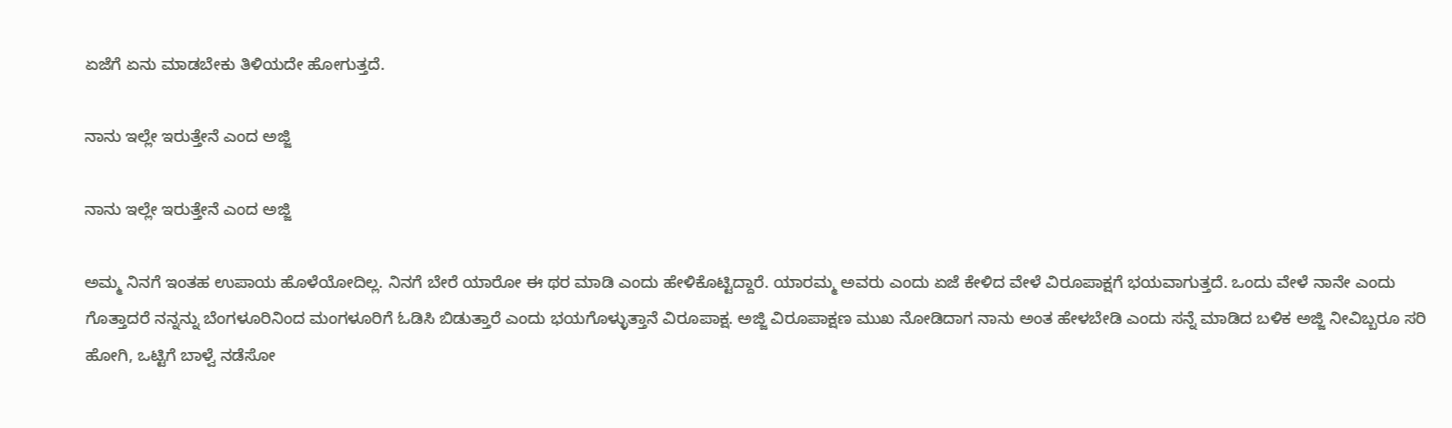ಏಜೆಗೆ ಏನು ಮಾಡಬೇಕು ತಿಳಿಯದೇ ಹೋಗುತ್ತದೆ.

ನಾನು ಇಲ್ಲೇ ಇರುತ್ತೇನೆ ಎಂದ ಅಜ್ಜಿ

ನಾನು ಇಲ್ಲೇ ಇರುತ್ತೇನೆ ಎಂದ ಅಜ್ಜಿ

ಅಮ್ಮ ನಿನಗೆ ಇಂತಹ ಉಪಾಯ ಹೊಳೆಯೋದಿಲ್ಲ. ನಿನಗೆ ಬೇರೆ ಯಾರೋ ಈ ಥರ ಮಾಡಿ ಎಂದು ಹೇಳಿಕೊಟ್ಟಿದ್ದಾರೆ. ಯಾರಮ್ಮ ಅವರು ಎಂದು ಏಜೆ ಕೇಳಿದ ವೇಳೆ ವಿರೂಪಾಕ್ಷಗೆ ಭಯವಾಗುತ್ತದೆ. ಒಂದು ವೇಳೆ ನಾನೇ ಎಂದು ಗೊತ್ತಾದರೆ ನನ್ನನ್ನು ಬೆಂಗಳೂರಿನಿಂದ ಮಂಗಳೂರಿಗೆ ಓಡಿಸಿ ಬಿಡುತ್ತಾರೆ ಎಂದು ಭಯಗೊಳ್ಳುತ್ತಾನೆ ವಿರೂಪಾಕ್ಷ. ಅಜ್ಜಿ ವಿರೂಪಾಕ್ಷಣ ಮುಖ ನೋಡಿದಾಗ ನಾನು ಅಂತ ಹೇಳಬೇಡಿ ಎಂದು ಸನ್ನೆ ಮಾಡಿದ ಬಳಿಕ ಅಜ್ಜಿ ನೀವಿಬ್ಬರೂ ಸರಿ ಹೋಗಿ, ಒಟ್ಟಿಗೆ ಬಾಳ್ವೆ ನಡೆಸೋ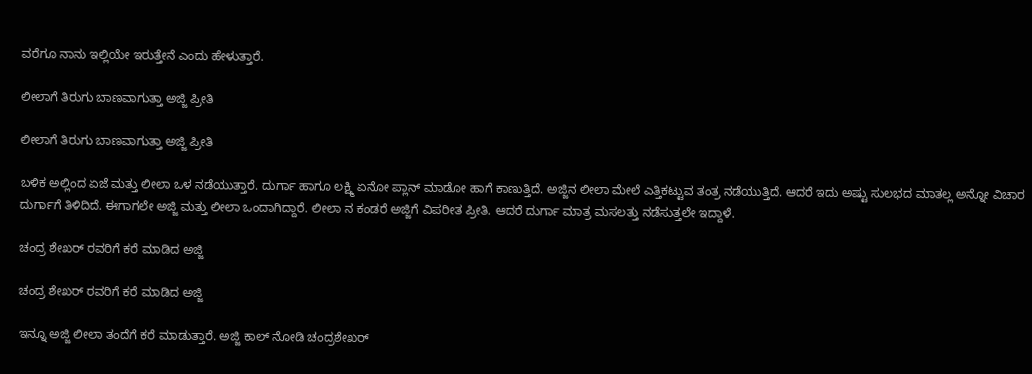ವರೆಗೂ ನಾನು ಇಲ್ಲಿಯೇ ಇರುತ್ತೇನೆ ಎಂದು ಹೇಳುತ್ತಾರೆ.

ಲೀಲಾಗೆ ತಿರುಗು ಬಾಣವಾಗುತ್ತಾ ಅಜ್ಜಿ ಪ್ರೀತಿ

ಲೀಲಾಗೆ ತಿರುಗು ಬಾಣವಾಗುತ್ತಾ ಅಜ್ಜಿ ಪ್ರೀತಿ

ಬಳಿಕ ಅಲ್ಲಿಂದ ಏಜೆ ಮತ್ತು ಲೀಲಾ ಒಳ ನಡೆಯುತ್ತಾರೆ. ದುರ್ಗಾ ಹಾಗೂ ಲಕ್ಷ್ಮಿ ಏನೋ ಪ್ಲಾನ್ ಮಾಡೋ ಹಾಗೆ ಕಾಣುತ್ತಿದೆ. ಅಜ್ಜಿನ ಲೀಲಾ ಮೇಲೆ ಎತ್ತಿಕಟ್ಟುವ ತಂತ್ರ ನಡೆಯುತ್ತಿದೆ. ಆದರೆ ಇದು ಅಷ್ಟು ಸುಲಭದ ಮಾತಲ್ಲ ಅನ್ನೋ ವಿಚಾರ ದುರ್ಗಾಗೆ ತಿಳಿದಿದೆ. ಈಗಾಗಲೇ ಅಜ್ಜಿ ಮತ್ತು ಲೀಲಾ ಒಂದಾಗಿದ್ದಾರೆ. ಲೀಲಾ ನ ಕಂಡರೆ ಅಜ್ಜಿಗೆ ವಿಪರೀತ ಪ್ರೀತಿ. ಆದರೆ ದುರ್ಗಾ ಮಾತ್ರ ಮಸಲತ್ತು ನಡೆಸುತ್ತಲೇ ಇದ್ದಾಳೆ.

ಚಂದ್ರ ಶೇಖರ್ ರವರಿಗೆ ಕರೆ ಮಾಡಿದ ಅಜ್ಜಿ

ಚಂದ್ರ ಶೇಖರ್ ರವರಿಗೆ ಕರೆ ಮಾಡಿದ ಅಜ್ಜಿ

ಇನ್ನೂ ಅಜ್ಜಿ ಲೀಲಾ ತಂದೆಗೆ ಕರೆ ಮಾಡುತ್ತಾರೆ. ಅಜ್ಜಿ ಕಾಲ್ ನೋಡಿ ಚಂದ್ರಶೇಖರ್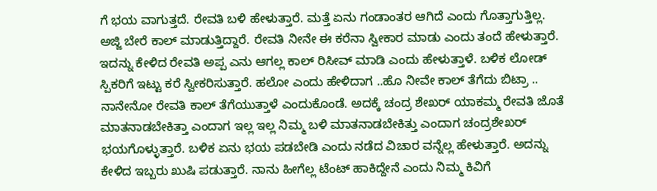ಗೆ ಭಯ ವಾಗುತ್ತದೆ. ರೇವತಿ ಬಳಿ ಹೇಳುತ್ತಾರೆ. ಮತ್ತೆ ಏನು ಗಂಡಾಂತರ ಆಗಿದೆ ಎಂದು ಗೊತ್ತಾಗುತ್ತಿಲ್ಲ. ಅಜ್ಜಿ ಬೇರೆ ಕಾಲ್ ಮಾಡುತ್ತಿದ್ದಾರೆ. ರೇವತಿ ನೀನೇ ಈ ಕರೆನಾ ಸ್ವೀಕಾರ ಮಾಡು ಎಂದು ತಂದೆ ಹೇಳುತ್ತಾರೆ. ಇದನ್ನು ಕೇಳಿದ ರೇವತಿ ಅಪ್ಪ ಎನು ಆಗಲ್ಲ ಕಾಲ್ ರಿಸೀವ್ ಮಾಡಿ ಎಂದು ಹೇಳುತ್ತಾಳೆ. ಬಳಿಕ ಲೋಡ್ ಸ್ಪಿಕರಿಗೆ ಇಟ್ಟು ಕರೆ ಸ್ವೀಕರಿಸುತ್ತಾರೆ. ಹಲೋ ಎಂದು ಹೇಳಿದಾಗ ..ಹೊ ನೀವೇ ಕಾಲ್ ತೆಗೆದು ಬಿಟ್ರಾ .. ನಾನೇನೋ ರೇವತಿ ಕಾಲ್ ತೆಗೆಯುತ್ತಾಳೆ ಎಂದುಕೊಂಡೆ. ಅದಕ್ಕೆ ಚಂದ್ರ ಶೇಖರ್ ಯಾಕಮ್ಮ ರೇವತಿ ಜೊತೆ ಮಾತನಾಡಬೇಕಿತ್ತಾ ಎಂದಾಗ ಇಲ್ಲ ಇಲ್ಲ ನಿಮ್ಮ ಬಳಿ ಮಾತನಾಡಬೇಕಿತ್ತು ಎಂದಾಗ ಚಂದ್ರಶೇಖರ್ ಭಯಗೊಳ್ಳುತ್ತಾರೆ. ಬಳಿಕ ಏನು ಭಯ ಪಡಬೇಡಿ ಎಂದು ನಡೆದ ವಿಚಾರ ವನ್ನೆಲ್ಲ ಹೇಳುತ್ತಾರೆ. ಅದನ್ನು ಕೇಳಿದ ಇಬ್ಬರು ಖುಷಿ ಪಡುತ್ತಾರೆ. ನಾನು ಹೀಗೆಲ್ಲ ಟೆಂಟ್ ಹಾಕಿದ್ದೇನೆ ಎಂದು ನಿಮ್ಮ ಕಿವಿಗೆ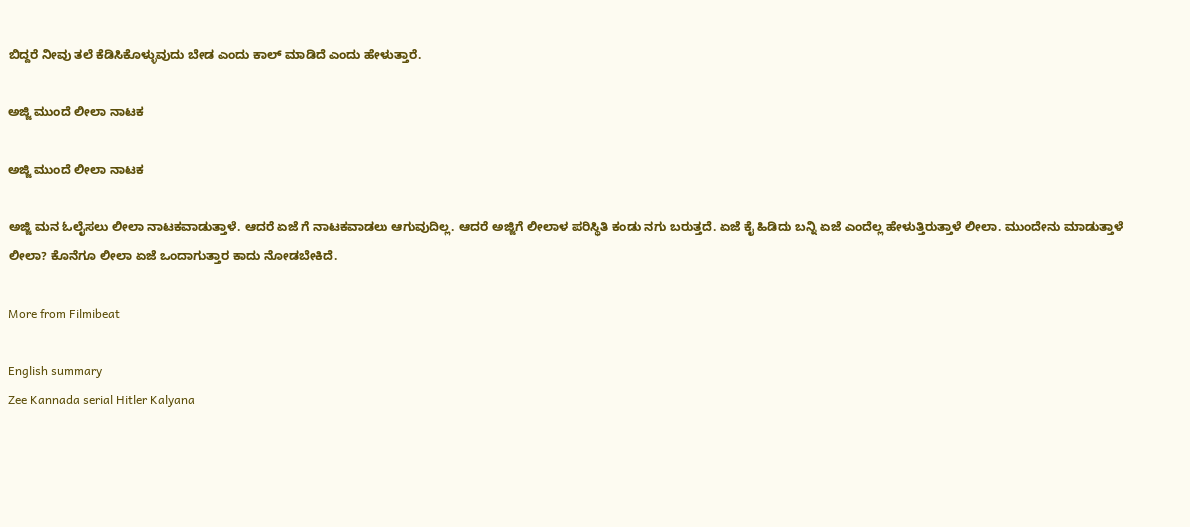ಬಿದ್ದರೆ ನೀವು ತಲೆ ಕೆಡಿಸಿಕೊಳ್ಳುವುದು ಬೇಡ ಎಂದು ಕಾಲ್ ಮಾಡಿದೆ ಎಂದು ಹೇಳುತ್ತಾರೆ.

ಅಜ್ಜಿ ಮುಂದೆ ಲೀಲಾ ನಾಟಕ

ಅಜ್ಜಿ ಮುಂದೆ ಲೀಲಾ ನಾಟಕ

ಅಜ್ಜಿ ಮನ ಓಲೈಸಲು ಲೀಲಾ ನಾಟಕವಾಡುತ್ತಾಳೆ. ಆದರೆ ಏಜೆ ಗೆ ನಾಟಕವಾಡಲು ಆಗುವುದಿಲ್ಲ. ಆದರೆ ಅಜ್ಜಿಗೆ ಲೀಲಾಳ ಪರಿಸ್ಥಿತಿ ಕಂಡು ನಗು ಬರುತ್ತದೆ. ಏಜೆ ಕೈ ಹಿಡಿದು ಬನ್ನಿ ಏಜೆ ಎಂದೆಲ್ಲ ಹೇಳುತ್ತಿರುತ್ತಾಳೆ ಲೀಲಾ. ಮುಂದೇನು ಮಾಡುತ್ತಾಳೆ ಲೀಲಾ? ಕೊನೆಗೂ ಲೀಲಾ ಏಜೆ ಒಂದಾಗುತ್ತಾರ ಕಾದು ನೋಡಬೇಕಿದೆ.

More from Filmibeat

English summary
Zee Kannada serial Hitler Kalyana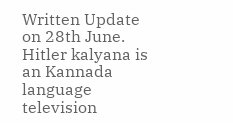Written Update on 28th June. Hitler kalyana is an Kannada language television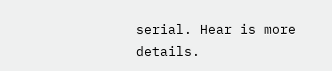serial. Hear is more details.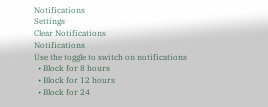Notifications
Settings
Clear Notifications
Notifications
Use the toggle to switch on notifications
  • Block for 8 hours
  • Block for 12 hours
  • Block for 24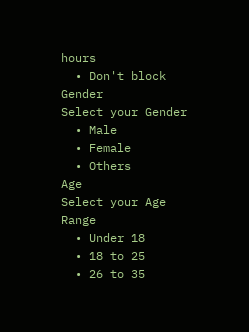hours
  • Don't block
Gender
Select your Gender
  • Male
  • Female
  • Others
Age
Select your Age Range
  • Under 18
  • 18 to 25
  • 26 to 35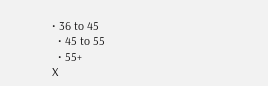• 36 to 45
  • 45 to 55
  • 55+
X